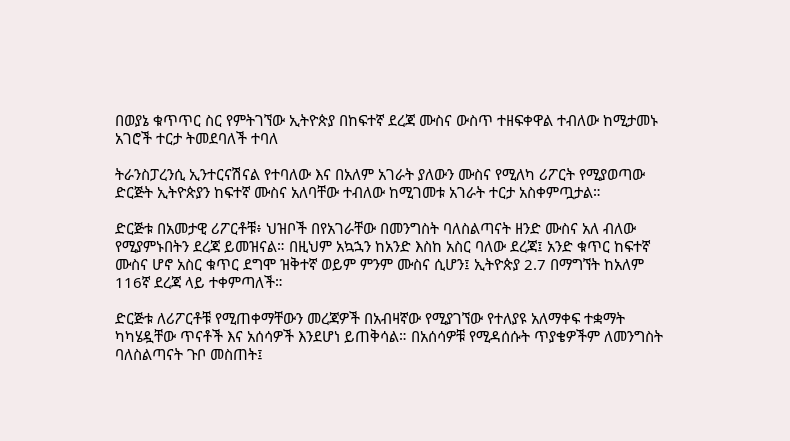በወያኔ ቁጥጥር ስር የምትገኘው ኢትዮጵያ በከፍተኛ ደረጃ ሙስና ውስጥ ተዘፍቀዋል ተብለው ከሚታመኑ አገሮች ተርታ ትመደባለች ተባለ

ትራንስፓረንሲ ኢንተርናሽናል የተባለው እና በአለም አገራት ያለውን ሙስና የሚለካ ሪፖርት የሚያወጣው ድርጅት ኢትዮጵያን ከፍተኛ ሙስና አለባቸው ተብለው ከሚገመቱ አገራት ተርታ አስቀምጧታል።

ድርጅቱ በአመታዊ ሪፖርቶቹ፥ ህዝቦች በየአገራቸው በመንግስት ባለስልጣናት ዘንድ ሙስና አለ ብለው የሚያምኑበትን ደረጃ ይመዝናል። በዚህም አኳኋን ከአንድ እስከ አስር ባለው ደረጃ፤ አንድ ቁጥር ከፍተኛ ሙስና ሆኖ አስር ቁጥር ደግሞ ዝቅተኛ ወይም ምንም ሙስና ሲሆን፤ ኢትዮጵያ 2.7 በማግኘት ከአለም 116ኛ ደረጃ ላይ ተቀምጣለች።

ድርጅቱ ለሪፖርቶቹ የሚጠቀማቸውን መረጃዎች በአብዛኛው የሚያገኘው የተለያዩ አለማቀፍ ተቋማት ካካሄዷቸው ጥናቶች እና አሰሳዎች እንደሆነ ይጠቅሳል። በአሰሳዎቹ የሚዳሰሱት ጥያቄዎችም ለመንግስት ባለስልጣናት ጉቦ መስጠት፤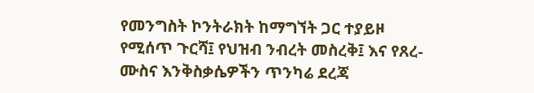የመንግስት ኮንትራክት ከማግኘት ጋር ተያይዞ የሚሰጥ ጉርሻ፤ የህዝብ ንብረት መስረቅ፤ እና የጸረ-ሙስና እንቅስቃሴዎችን ጥንካሬ ደረጃ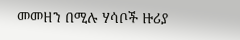መመዘን በሚሉ ሃሳቦች ዙሪያ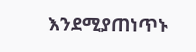እንደሚያጠነጥኑ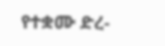የተቋሙ ድረ-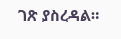ገጽ ያስረዳል።